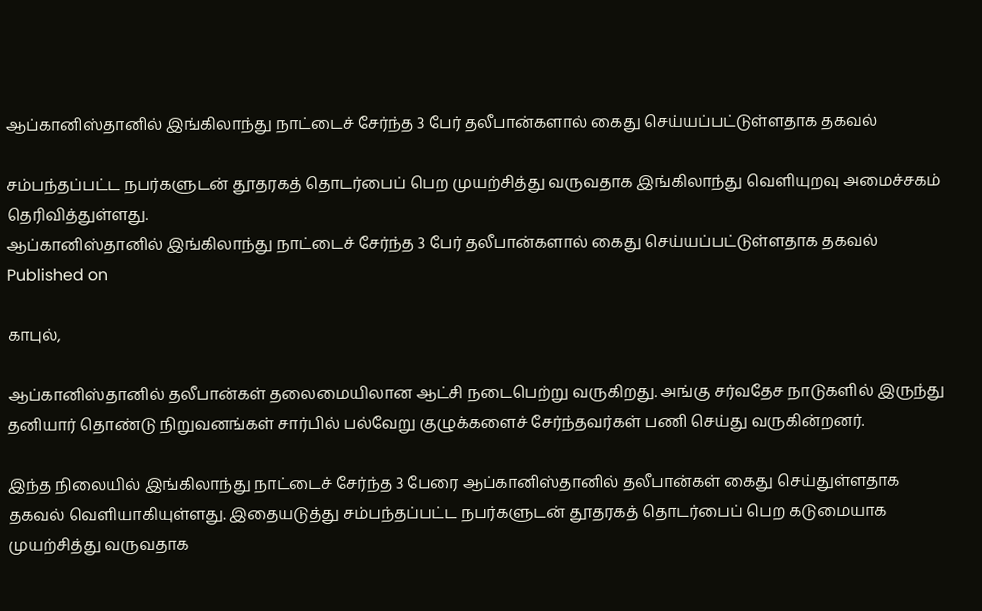ஆப்கானிஸ்தானில் இங்கிலாந்து நாட்டைச் சேர்ந்த 3 பேர் தலீபான்களால் கைது செய்யப்பட்டுள்ளதாக தகவல்

சம்பந்தப்பட்ட நபர்களுடன் தூதரகத் தொடர்பைப் பெற முயற்சித்து வருவதாக இங்கிலாந்து வெளியுறவு அமைச்சகம் தெரிவித்துள்ளது.
ஆப்கானிஸ்தானில் இங்கிலாந்து நாட்டைச் சேர்ந்த 3 பேர் தலீபான்களால் கைது செய்யப்பட்டுள்ளதாக தகவல்
Published on

காபுல்,

ஆப்கானிஸ்தானில் தலீபான்கள் தலைமையிலான ஆட்சி நடைபெற்று வருகிறது. அங்கு சர்வதேச நாடுகளில் இருந்து தனியார் தொண்டு நிறுவனங்கள் சார்பில் பல்வேறு குழுக்களைச் சேர்ந்தவர்கள் பணி செய்து வருகின்றனர்.

இந்த நிலையில் இங்கிலாந்து நாட்டைச் சேர்ந்த 3 பேரை ஆப்கானிஸ்தானில் தலீபான்கள் கைது செய்துள்ளதாக தகவல் வெளியாகியுள்ளது. இதையடுத்து சம்பந்தப்பட்ட நபர்களுடன் தூதரகத் தொடர்பைப் பெற கடுமையாக முயற்சித்து வருவதாக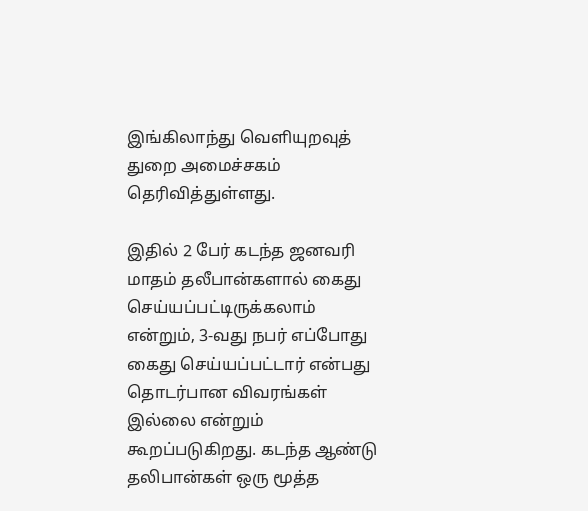இங்கிலாந்து வெளியுறவுத் துறை அமைச்சகம் தெரிவித்துள்ளது.

இதில் 2 பேர் கடந்த ஜனவரி மாதம் தலீபான்களால் கைது செய்யப்பட்டிருக்கலாம் என்றும், 3-வது நபர் எப்போது கைது செய்யப்பட்டார் என்பது தொடர்பான விவரங்கள் இல்லை என்றும் கூறப்படுகிறது. கடந்த ஆண்டு தலிபான்கள் ஒரு மூத்த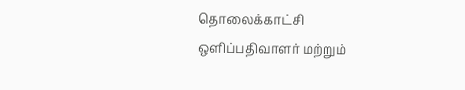தொலைக்காட்சி ஒளிப்பதிவாளர் மற்றும்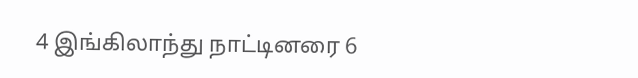4 இங்கிலாந்து நாட்டினரை 6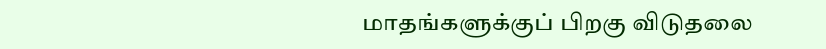மாதங்களுக்குப் பிறகு விடுதலை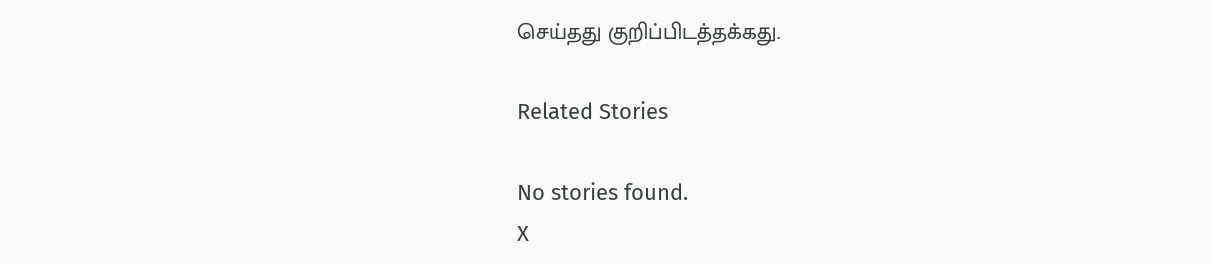செய்தது குறிப்பிடத்தக்கது.

Related Stories

No stories found.
X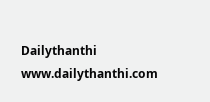Dailythanthi
www.dailythanthi.com